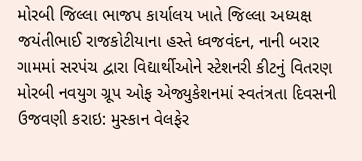મોરબી જિલ્લા ભાજપ કાર્યાલય ખાતે જિલ્લા અધ્યક્ષ જયંતીભાઈ રાજકોટીયાના હસ્તે ધ્વજવંદન, નાની બરાર ગામમાં સરપંચ દ્વારા વિદ્યાર્થીઓને સ્ટેશનરી કીટનું વિતરણ મોરબી નવયુગ ગ્રૂપ ઓફ એજ્યુકેશનમાં સ્વતંત્રતા દિવસની ઉજવણી કરાઇ: મુસ્કાન વેલફેર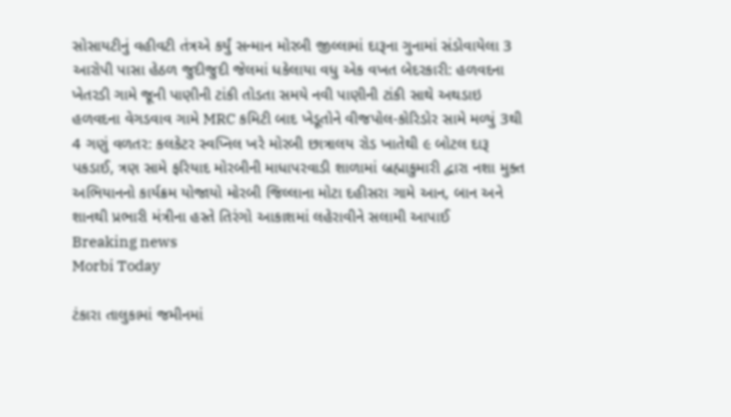સોસાયટીનું વહીવટી તંત્રએ કર્યું સન્માન મોરબી જીલ્લામાં દારૂના ગુનામાં સંડોવાયેલા 3 આરોપી પાસા હેઠળ જુદીજુદી જેલમાં ધકેલાયા વધુ એક વખત બેદરકારી: હળવદના ખેતરડી ગામે જૂની પાણીની ટાંકી તોડતા સમયે નવી પાણીની ટાંકી સાથે અથડાઇ હળવદના વેગડવાવ ગામે MRC કમિટી બાદ ખેડૂતોને વીજપોલ-કોરિડોર સામે મળ્યું 3થી 4 ગણું વળતર: કલકેટર સ્વપ્નિલ ખરે મોરબી છાત્રાલય રોડ ખાતેથી ૯ બોટલ દારૂ પકડાઈ, ત્રણ સામે ફરિયાદ મોરબીની માધાપરવાડી શાળામાં બ્રહ્માકુમારી દ્વારા નશા મુક્ત અભિયાનનો કાર્યક્રમ યોજાયો મોરબી જિલ્લાના મોટા દહીસરા ગામે આન, બાન અને શાનથી પ્રભારી મંત્રીના હસ્તે તિરંગો આકાશમાં લહેરાવીને સલામી આપાઈ
Breaking news
Morbi Today

ટંકારા તાલુકામાં જમીનમાં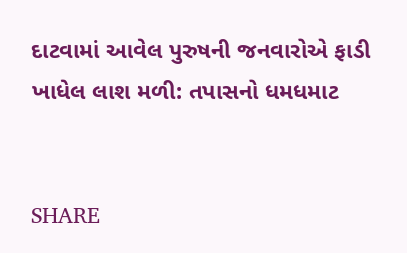દાટવામાં આવેલ પુરુષની જનવારોએ ફાડી ખાધેલ લાશ મળી: તપાસનો ધમધમાટ


SHARE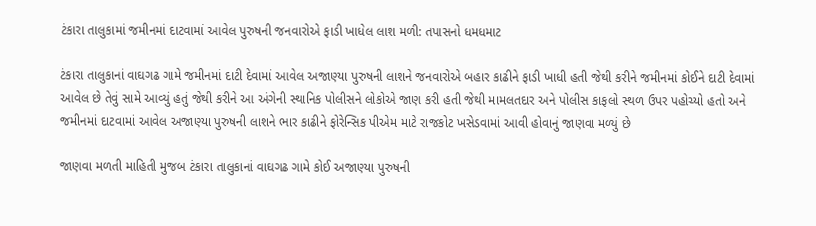ટંકારા તાલુકામાં જમીનમાં દાટવામાં આવેલ પુરુષની જનવારોએ ફાડી ખાધેલ લાશ મળી: તપાસનો ધમધમાટ

ટંકારા તાલુકાનાં વાઘગઢ ગામે જમીનમાં દાટી દેવામાં આવેલ અજાણ્યા પુરુષની લાશને જનવારોએ બહાર કાઢીને ફાડી ખાધી હતી જેથી કરીને જમીનમાં કોઈને દાટી દેવામાં આવેલ છે તેવું સામે આવ્યું હતું જેથી કરીને આ અંગેની સ્થાનિક પોલીસને લોકોએ જાણ કરી હતી જેથી મામલતદાર અને પોલીસ કાફલો સ્થળ ઉપર પહોચ્યો હતો અને જમીનમાં દાટવામાં આવેલ અજાણ્યા પુરુષની લાશને ભાર કાઢીને ફોરેન્સિક પીએમ માટે રાજકોટ ખસેડવામાં આવી હોવાનું જાણવા મળ્યું છે

જાણવા મળતી માહિતી મુજબ ટંકારા તાલુકાનાં વાઘગઢ ગામે કોઈ અજાણ્યા પુરુષની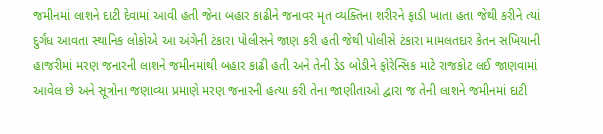જમીનમાં લાશને દાટી દેવામાં આવી હતી જેના બહાર કાઢીને જનાવર મૃત વ્યક્તિના શરીરને ફાડી ખાતા હતા જેથી કરીને ત્યાં દુર્ગંધ આવતા સ્થાનિક લોકોએ આ અંગેની ટંકારા પોલીસને જાણ કરી હતી જેથી પોલીસે ટંકારા મામલતદાર કેતન સખિયાની હાજરીમાં મરણ જનારની લાશને જમીનમાંથી બહાર કાઢી હતી અને તેની ડેડ બોડીને ફોરેન્સિક માટે રાજકોટ લઈ જાણવામાં આવેલ છે અને સૂત્રોના જણાવ્યા પ્રમાણે મરણ જનારની હત્યા કરી તેના જાણીતાઓ દ્વારા જ તેની લાશને જમીનમાં દાટી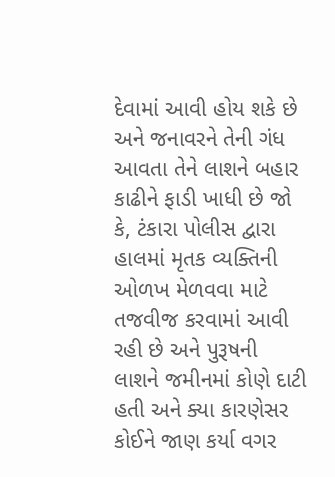દેવામાં આવી હોય શકે છે અને જનાવરને તેની ગંધ આવતા તેને લાશને બહાર કાઢીને ફાડી ખાધી છે જો કે, ટંકારા પોલીસ દ્વારા હાલમાં મૃતક વ્યક્તિની ઓળખ મેળવવા માટે તજવીજ કરવામાં આવી રહી છે અને પુરૂષની લાશને જમીનમાં કોણે દાટી હતી અને ક્યા કારણેસર કોઈને જાણ કર્યા વગર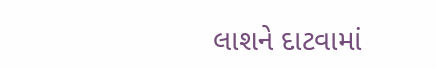લાશને દાટવામાં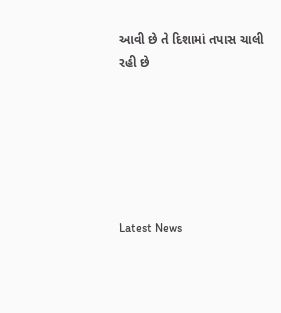આવી છે તે દિશામાં તપાસ ચાલી રહી છે






Latest News